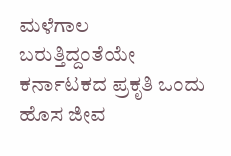ಮಳೆಗಾಲ ಬರುತ್ತಿದ್ದಂತೆಯೇ ಕರ್ನಾಟಕದ ಪ್ರಕೃತಿ ಒಂದು ಹೊಸ ಜೀವ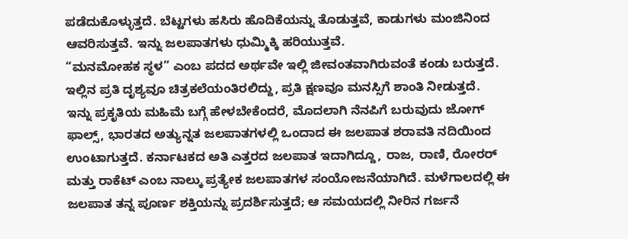ಪಡೆದುಕೊಳ್ಳುತ್ತದೆ. ಬೆಟ್ಟಗಳು ಹಸಿರು ಹೊದಿಕೆಯನ್ನು ತೊಡುತ್ತವೆ, ಕಾಡುಗಳು ಮಂಜಿನಿಂದ ಆವರಿಸುತ್ತವೆ. ಇನ್ನು ಜಲಪಾತಗಳು ಧುಮ್ಮಿಕ್ಕಿ ಹರಿಯುತ್ತವೆ.
“ಮನಮೋಹಕ ಸ್ಥಳ” ಎಂಬ ಪದದ ಅರ್ಥವೇ ಇಲ್ಲಿ ಜೀವಂತವಾಗಿರುವಂತೆ ಕಂಡು ಬರುತ್ತದೆ. ಇಲ್ಲಿನ ಪ್ರತಿ ದೃಶ್ಯವೂ ಚಿತ್ರಕಲೆಯಂತಿರಲಿದ್ದು, ಪ್ರತಿ ಕ್ಷಣವೂ ಮನಸ್ಸಿಗೆ ಶಾಂತಿ ನೀಡುತ್ತದೆ.
ಇನ್ನು ಪ್ರಕೃತಿಯ ಮಹಿಮೆ ಬಗ್ಗೆ ಹೇಳಬೇಕೆಂದರೆ, ಮೊದಲಾಗಿ ನೆನಪಿಗೆ ಬರುವುದು ಜೋಗ್ ಫಾಲ್ಸ್, ಭಾರತದ ಅತ್ಯುನ್ನತ ಜಲಪಾತಗಳಲ್ಲಿ ಒಂದಾದ ಈ ಜಲಪಾತ ಶರಾವತಿ ನದಿಯಿಂದ ಉಂಟಾಗುತ್ತದೆ. ಕರ್ನಾಟಕದ ಅತಿ ಎತ್ತರದ ಜಲಪಾತ ಇದಾಗಿದ್ದೂ, ರಾಜ, ರಾಣಿ, ರೋರರ್ ಮತ್ತು ರಾಕೆಟ್ ಎಂಬ ನಾಲ್ಕು ಪ್ರತ್ಯೇಕ ಜಲಪಾತಗಳ ಸಂಯೋಜನೆಯಾಗಿದೆ. ಮಳೆಗಾಲದಲ್ಲಿ ಈ ಜಲಪಾತ ತನ್ನ ಪೂರ್ಣ ಶಕ್ತಿಯನ್ನು ಪ್ರದರ್ಶಿಸುತ್ತದೆ; ಆ ಸಮಯದಲ್ಲಿ ನೀರಿನ ಗರ್ಜನೆ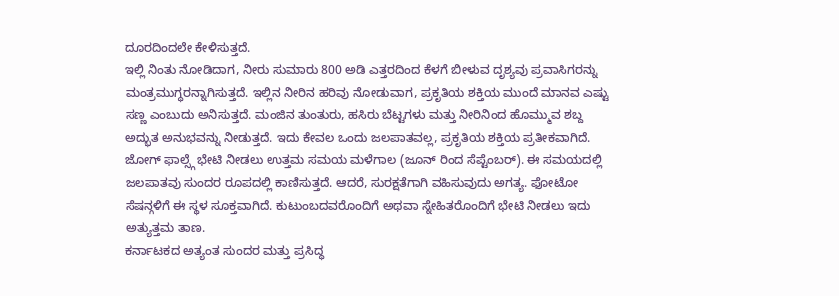ದೂರದಿಂದಲೇ ಕೇಳಿಸುತ್ತದೆ.
ಇಲ್ಲಿ ನಿಂತು ನೋಡಿದಾಗ, ನೀರು ಸುಮಾರು 800 ಅಡಿ ಎತ್ತರದಿಂದ ಕೆಳಗೆ ಬೀಳುವ ದೃಶ್ಯವು ಪ್ರವಾಸಿಗರನ್ನು ಮಂತ್ರಮುಗ್ಧರನ್ನಾಗಿಸುತ್ತದೆ. ಇಲ್ಲಿನ ನೀರಿನ ಹರಿವು ನೋಡುವಾಗ, ಪ್ರಕೃತಿಯ ಶಕ್ತಿಯ ಮುಂದೆ ಮಾನವ ಎಷ್ಟು ಸಣ್ಣ ಎಂಬುದು ಅನಿಸುತ್ತದೆ. ಮಂಜಿನ ತುಂತುರು, ಹಸಿರು ಬೆಟ್ಟಗಳು ಮತ್ತು ನೀರಿನಿಂದ ಹೊಮ್ಮುವ ಶಬ್ದ ಅದ್ಭುತ ಅನುಭವನ್ನು ನೀಡುತ್ತದೆ. ಇದು ಕೇವಲ ಒಂದು ಜಲಪಾತವಲ್ಲ, ಪ್ರಕೃತಿಯ ಶಕ್ತಿಯ ಪ್ರತೀಕವಾಗಿದೆ.
ಜೋಗ್ ಫಾಲ್ಸ್ಗೆ ಭೇಟಿ ನೀಡಲು ಉತ್ತಮ ಸಮಯ ಮಳೆಗಾಲ (ಜೂನ್ ರಿಂದ ಸೆಪ್ಟೆಂಬರ್). ಈ ಸಮಯದಲ್ಲಿ ಜಲಪಾತವು ಸುಂದರ ರೂಪದಲ್ಲಿ ಕಾಣಿಸುತ್ತದೆ. ಆದರೆ, ಸುರಕ್ಷತೆಗಾಗಿ ವಹಿಸುವುದು ಅಗತ್ಯ. ಫೋಟೋ ಸೆಷನ್ಗಳಿಗೆ ಈ ಸ್ಥಳ ಸೂಕ್ತವಾಗಿದೆ. ಕುಟುಂಬದವರೊಂದಿಗೆ ಅಥವಾ ಸ್ನೇಹಿತರೊಂದಿಗೆ ಭೇಟಿ ನೀಡಲು ಇದು ಅತ್ಯುತ್ತಮ ತಾಣ.
ಕರ್ನಾಟಕದ ಅತ್ಯಂತ ಸುಂದರ ಮತ್ತು ಪ್ರಸಿದ್ಧ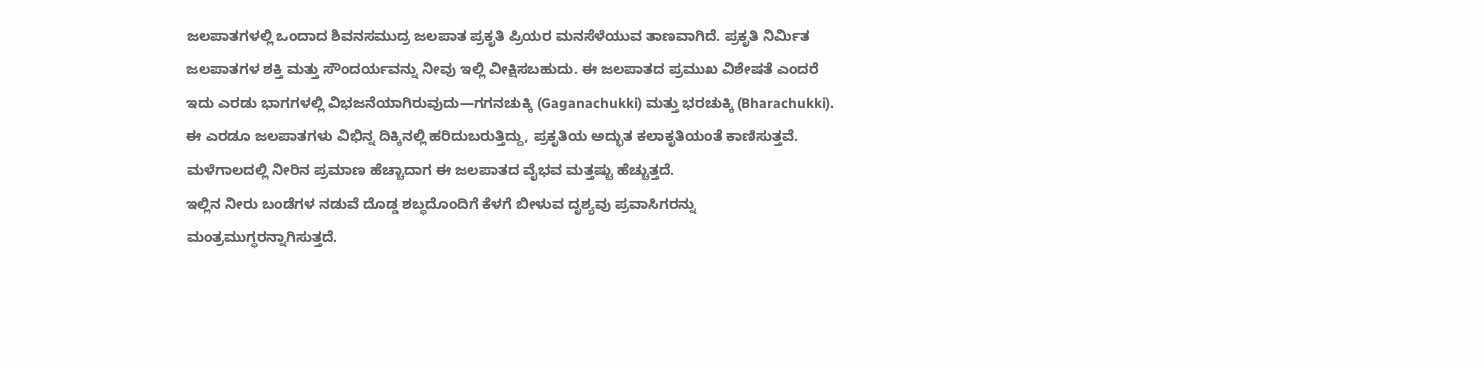ಜಲಪಾತಗಳಲ್ಲಿ ಒಂದಾದ ಶಿವನಸಮುದ್ರ ಜಲಪಾತ ಪ್ರಕೃತಿ ಪ್ರಿಯರ ಮನಸೆಳೆಯುವ ತಾಣವಾಗಿದೆ. ಪ್ರಕೃತಿ ನಿರ್ಮಿತ ಜಲಪಾತಗಳ ಶಕ್ತಿ ಮತ್ತು ಸೌಂದರ್ಯವನ್ನು ನೀವು ಇಲ್ಲಿ ವೀಕ್ಷಿಸಬಹುದು. ಈ ಜಲಪಾತದ ಪ್ರಮುಖ ವಿಶೇಷತೆ ಎಂದರೆ ಇದು ಎರಡು ಭಾಗಗಳಲ್ಲಿ ವಿಭಜನೆಯಾಗಿರುವುದು—ಗಗನಚುಕ್ಕಿ (Gaganachukki) ಮತ್ತು ಭರಚುಕ್ಕಿ (Bharachukki). ಈ ಎರಡೂ ಜಲಪಾತಗಳು ವಿಭಿನ್ನ ದಿಕ್ಕಿನಲ್ಲಿ ಹರಿದುಬರುತ್ತಿದ್ದು, ಪ್ರಕೃತಿಯ ಅದ್ಭುತ ಕಲಾಕೃತಿಯಂತೆ ಕಾಣಿಸುತ್ತವೆ. ಮಳೆಗಾಲದಲ್ಲಿ ನೀರಿನ ಪ್ರಮಾಣ ಹೆಚ್ಚಾದಾಗ ಈ ಜಲಪಾತದ ವೈಭವ ಮತ್ತಷ್ಟು ಹೆಚ್ಚುತ್ತದೆ.
ಇಲ್ಲಿನ ನೀರು ಬಂಡೆಗಳ ನಡುವೆ ದೊಡ್ಡ ಶಬ್ಧದೊಂದಿಗೆ ಕೆಳಗೆ ಬೀಳುವ ದೃಶ್ಯವು ಪ್ರವಾಸಿಗರನ್ನು ಮಂತ್ರಮುಗ್ಧರನ್ನಾಗಿಸುತ್ತದೆ.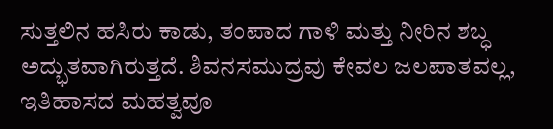ಸುತ್ತಲಿನ ಹಸಿರು ಕಾಡು, ತಂಪಾದ ಗಾಳಿ ಮತ್ತು ನೀರಿನ ಶಬ್ಧ ಅದ್ಭುತವಾಗಿರುತ್ತದೆ. ಶಿವನಸಮುದ್ರವು ಕೇವಲ ಜಲಪಾತವಲ್ಲ, ಇತಿಹಾಸದ ಮಹತ್ವವೂ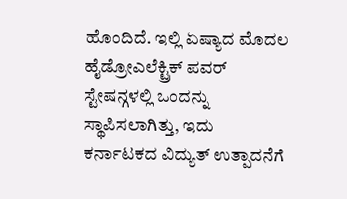ಹೊಂದಿದೆ. ಇಲ್ಲಿ ಏಷ್ಯಾದ ಮೊದಲ ಹೈಡ್ರೋಎಲೆಕ್ಟ್ರಿಕ್ ಪವರ್ ಸ್ಟೇಷನ್ಗಳಲ್ಲಿ ಒಂದನ್ನು ಸ್ಥಾಪಿಸಲಾಗಿತ್ತು, ಇದು ಕರ್ನಾಟಕದ ವಿದ್ಯುತ್ ಉತ್ಪಾದನೆಗೆ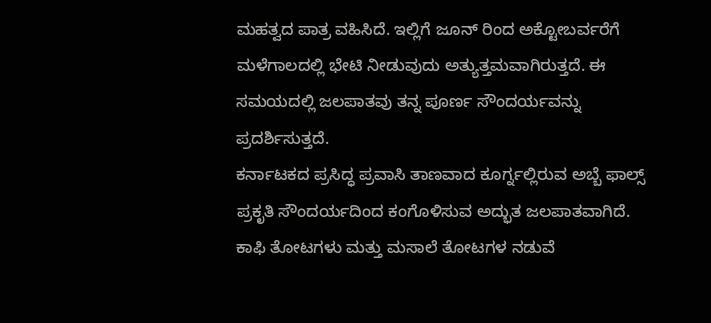ಮಹತ್ವದ ಪಾತ್ರ ವಹಿಸಿದೆ. ಇಲ್ಲಿಗೆ ಜೂನ್ ರಿಂದ ಅಕ್ಟೋಬರ್ವರೆಗೆ ಮಳೆಗಾಲದಲ್ಲಿ ಭೇಟಿ ನೀಡುವುದು ಅತ್ಯುತ್ತಮವಾಗಿರುತ್ತದೆ. ಈ ಸಮಯದಲ್ಲಿ ಜಲಪಾತವು ತನ್ನ ಪೂರ್ಣ ಸೌಂದರ್ಯವನ್ನು ಪ್ರದರ್ಶಿಸುತ್ತದೆ.
ಕರ್ನಾಟಕದ ಪ್ರಸಿದ್ಧ ಪ್ರವಾಸಿ ತಾಣವಾದ ಕೂರ್ಗ್ನಲ್ಲಿರುವ ಅಬ್ಬೆ ಫಾಲ್ಸ್ ಪ್ರಕೃತಿ ಸೌಂದರ್ಯದಿಂದ ಕಂಗೊಳಿಸುವ ಅದ್ಭುತ ಜಲಪಾತವಾಗಿದೆ. ಕಾಫಿ ತೋಟಗಳು ಮತ್ತು ಮಸಾಲೆ ತೋಟಗಳ ನಡುವೆ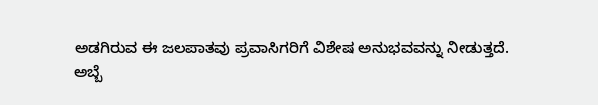ಅಡಗಿರುವ ಈ ಜಲಪಾತವು ಪ್ರವಾಸಿಗರಿಗೆ ವಿಶೇಷ ಅನುಭವವನ್ನು ನೀಡುತ್ತದೆ.
ಅಬ್ಬೆ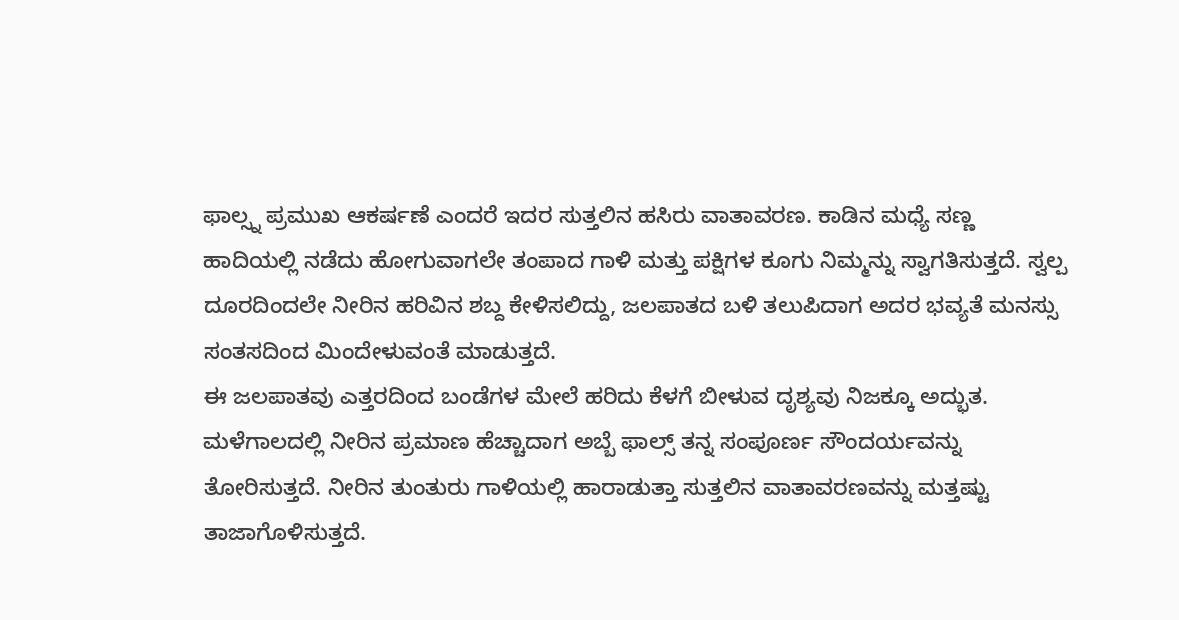ಫಾಲ್ಸ್ನ ಪ್ರಮುಖ ಆಕರ್ಷಣೆ ಎಂದರೆ ಇದರ ಸುತ್ತಲಿನ ಹಸಿರು ವಾತಾವರಣ. ಕಾಡಿನ ಮಧ್ಯೆ ಸಣ್ಣ ಹಾದಿಯಲ್ಲಿ ನಡೆದು ಹೋಗುವಾಗಲೇ ತಂಪಾದ ಗಾಳಿ ಮತ್ತು ಪಕ್ಷಿಗಳ ಕೂಗು ನಿಮ್ಮನ್ನು ಸ್ವಾಗತಿಸುತ್ತದೆ. ಸ್ವಲ್ಪ ದೂರದಿಂದಲೇ ನೀರಿನ ಹರಿವಿನ ಶಬ್ದ ಕೇಳಿಸಲಿದ್ದು, ಜಲಪಾತದ ಬಳಿ ತಲುಪಿದಾಗ ಅದರ ಭವ್ಯತೆ ಮನಸ್ಸು ಸಂತಸದಿಂದ ಮಿಂದೇಳುವಂತೆ ಮಾಡುತ್ತದೆ.
ಈ ಜಲಪಾತವು ಎತ್ತರದಿಂದ ಬಂಡೆಗಳ ಮೇಲೆ ಹರಿದು ಕೆಳಗೆ ಬೀಳುವ ದೃಶ್ಯವು ನಿಜಕ್ಕೂ ಅದ್ಭುತ. ಮಳೆಗಾಲದಲ್ಲಿ ನೀರಿನ ಪ್ರಮಾಣ ಹೆಚ್ಚಾದಾಗ ಅಬ್ಬೆ ಫಾಲ್ಸ್ ತನ್ನ ಸಂಪೂರ್ಣ ಸೌಂದರ್ಯವನ್ನು ತೋರಿಸುತ್ತದೆ. ನೀರಿನ ತುಂತುರು ಗಾಳಿಯಲ್ಲಿ ಹಾರಾಡುತ್ತಾ ಸುತ್ತಲಿನ ವಾತಾವರಣವನ್ನು ಮತ್ತಷ್ಟು ತಾಜಾಗೊಳಿಸುತ್ತದೆ.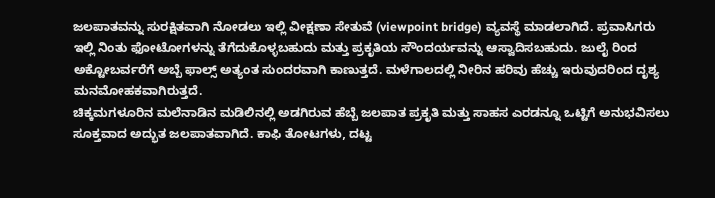ಜಲಪಾತವನ್ನು ಸುರಕ್ಷಿತವಾಗಿ ನೋಡಲು ಇಲ್ಲಿ ವೀಕ್ಷಣಾ ಸೇತುವೆ (viewpoint bridge) ವ್ಯವಸ್ಥೆ ಮಾಡಲಾಗಿದೆ. ಪ್ರವಾಸಿಗರು ಇಲ್ಲಿ ನಿಂತು ಫೋಟೋಗಳನ್ನು ತೆಗೆದುಕೊಳ್ಳಬಹುದು ಮತ್ತು ಪ್ರಕೃತಿಯ ಸೌಂದರ್ಯವನ್ನು ಆಸ್ವಾದಿಸಬಹುದು. ಜುಲೈ ರಿಂದ ಅಕ್ಟೋಬರ್ವರೆಗೆ ಅಬ್ಬೆ ಫಾಲ್ಸ್ ಅತ್ಯಂತ ಸುಂದರವಾಗಿ ಕಾಣುತ್ತದೆ. ಮಳೆಗಾಲದಲ್ಲಿ ನೀರಿನ ಹರಿವು ಹೆಚ್ಚು ಇರುವುದರಿಂದ ದೃಶ್ಯ ಮನಮೋಹಕವಾಗಿರುತ್ತದೆ.
ಚಿಕ್ಕಮಗಳೂರಿನ ಮಲೆನಾಡಿನ ಮಡಿಲಿನಲ್ಲಿ ಅಡಗಿರುವ ಹೆಬ್ಬೆ ಜಲಪಾತ ಪ್ರಕೃತಿ ಮತ್ತು ಸಾಹಸ ಎರಡನ್ನೂ ಒಟ್ಟಿಗೆ ಅನುಭವಿಸಲು ಸೂಕ್ತವಾದ ಅದ್ಭುತ ಜಲಪಾತವಾಗಿದೆ. ಕಾಫಿ ತೋಟಗಳು, ದಟ್ಟ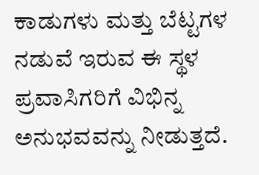ಕಾಡುಗಳು ಮತ್ತು ಬೆಟ್ಟಗಳ ನಡುವೆ ಇರುವ ಈ ಸ್ಥಳ ಪ್ರವಾಸಿಗರಿಗೆ ವಿಭಿನ್ನ ಅನುಭವವನ್ನು ನೀಡುತ್ತದೆ.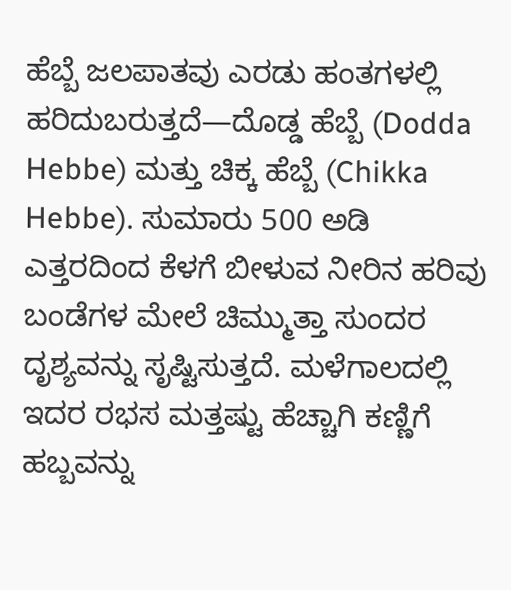ಹೆಬ್ಬೆ ಜಲಪಾತವು ಎರಡು ಹಂತಗಳಲ್ಲಿ ಹರಿದುಬರುತ್ತದೆ—ದೊಡ್ಡ ಹೆಬ್ಬೆ (Dodda Hebbe) ಮತ್ತು ಚಿಕ್ಕ ಹೆಬ್ಬೆ (Chikka Hebbe). ಸುಮಾರು 500 ಅಡಿ ಎತ್ತರದಿಂದ ಕೆಳಗೆ ಬೀಳುವ ನೀರಿನ ಹರಿವು ಬಂಡೆಗಳ ಮೇಲೆ ಚಿಮ್ಮುತ್ತಾ ಸುಂದರ ದೃಶ್ಯವನ್ನು ಸೃಷ್ಟಿಸುತ್ತದೆ. ಮಳೆಗಾಲದಲ್ಲಿ ಇದರ ರಭಸ ಮತ್ತಷ್ಟು ಹೆಚ್ಚಾಗಿ ಕಣ್ಣಿಗೆ ಹಬ್ಬವನ್ನು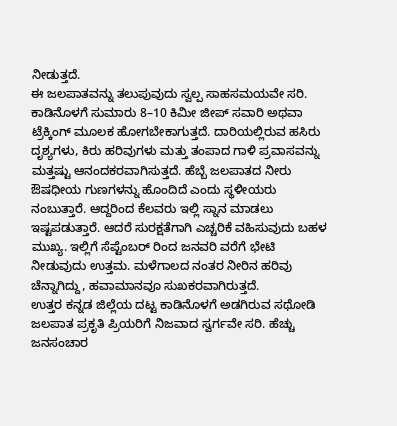ನೀಡುತ್ತದೆ.
ಈ ಜಲಪಾತವನ್ನು ತಲುಪುವುದು ಸ್ವಲ್ಪ ಸಾಹಸಮಯವೇ ಸರಿ. ಕಾಡಿನೊಳಗೆ ಸುಮಾರು 8–10 ಕಿಮೀ ಜೀಪ್ ಸವಾರಿ ಅಥವಾ ಟ್ರೆಕ್ಕಿಂಗ್ ಮೂಲಕ ಹೋಗಬೇಕಾಗುತ್ತದೆ. ದಾರಿಯಲ್ಲಿರುವ ಹಸಿರು ದೃಶ್ಯಗಳು, ಕಿರು ಹರಿವುಗಳು ಮತ್ತು ತಂಪಾದ ಗಾಳಿ ಪ್ರವಾಸವನ್ನು ಮತ್ತಷ್ಟು ಆನಂದಕರವಾಗಿಸುತ್ತದೆ. ಹೆಬ್ಬೆ ಜಲಪಾತದ ನೀರು ಔಷಧೀಯ ಗುಣಗಳನ್ನು ಹೊಂದಿದೆ ಎಂದು ಸ್ಥಳೀಯರು ನಂಬುತ್ತಾರೆ. ಆದ್ದರಿಂದ ಕೆಲವರು ಇಲ್ಲಿ ಸ್ನಾನ ಮಾಡಲು ಇಷ್ಟಪಡುತ್ತಾರೆ. ಆದರೆ ಸುರಕ್ಷತೆಗಾಗಿ ಎಚ್ಚರಿಕೆ ವಹಿಸುವುದು ಬಹಳ ಮುಖ್ಯ. ಇಲ್ಲಿಗೆ ಸೆಪ್ಟೆಂಬರ್ ರಿಂದ ಜನವರಿ ವರೆಗೆ ಭೇಟಿ ನೀಡುವುದು ಉತ್ತಮ. ಮಳೆಗಾಲದ ನಂತರ ನೀರಿನ ಹರಿವು ಚೆನ್ನಾಗಿದ್ದು, ಹವಾಮಾನವೂ ಸುಖಕರವಾಗಿರುತ್ತದೆ.
ಉತ್ತರ ಕನ್ನಡ ಜಿಲ್ಲೆಯ ದಟ್ಟ ಕಾಡಿನೊಳಗೆ ಅಡಗಿರುವ ಸಥೋಡಿ ಜಲಪಾತ ಪ್ರಕೃತಿ ಪ್ರಿಯರಿಗೆ ನಿಜವಾದ ಸ್ವರ್ಗವೇ ಸರಿ. ಹೆಚ್ಚು ಜನಸಂಚಾರ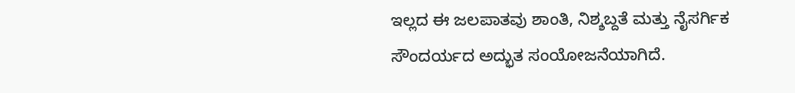ಇಲ್ಲದ ಈ ಜಲಪಾತವು ಶಾಂತಿ, ನಿಶ್ಶಬ್ದತೆ ಮತ್ತು ನೈಸರ್ಗಿಕ ಸೌಂದರ್ಯದ ಅದ್ಭುತ ಸಂಯೋಜನೆಯಾಗಿದೆ.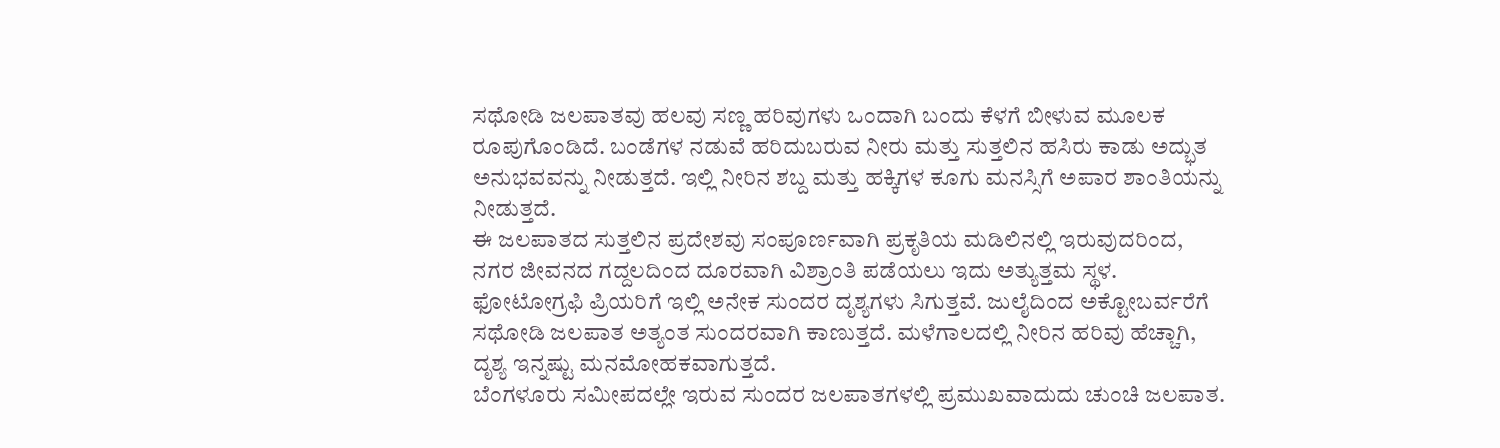ಸಥೋಡಿ ಜಲಪಾತವು ಹಲವು ಸಣ್ಣ ಹರಿವುಗಳು ಒಂದಾಗಿ ಬಂದು ಕೆಳಗೆ ಬೀಳುವ ಮೂಲಕ ರೂಪುಗೊಂಡಿದೆ. ಬಂಡೆಗಳ ನಡುವೆ ಹರಿದುಬರುವ ನೀರು ಮತ್ತು ಸುತ್ತಲಿನ ಹಸಿರು ಕಾಡು ಅದ್ಭುತ ಅನುಭವವನ್ನು ನೀಡುತ್ತದೆ. ಇಲ್ಲಿ ನೀರಿನ ಶಬ್ದ ಮತ್ತು ಹಕ್ಕಿಗಳ ಕೂಗು ಮನಸ್ಸಿಗೆ ಅಪಾರ ಶಾಂತಿಯನ್ನು ನೀಡುತ್ತದೆ.
ಈ ಜಲಪಾತದ ಸುತ್ತಲಿನ ಪ್ರದೇಶವು ಸಂಪೂರ್ಣವಾಗಿ ಪ್ರಕೃತಿಯ ಮಡಿಲಿನಲ್ಲಿ ಇರುವುದರಿಂದ, ನಗರ ಜೀವನದ ಗದ್ದಲದಿಂದ ದೂರವಾಗಿ ವಿಶ್ರಾಂತಿ ಪಡೆಯಲು ಇದು ಅತ್ಯುತ್ತಮ ಸ್ಥಳ. ಫೋಟೋಗ್ರಫಿ ಪ್ರಿಯರಿಗೆ ಇಲ್ಲಿ ಅನೇಕ ಸುಂದರ ದೃಶ್ಯಗಳು ಸಿಗುತ್ತವೆ. ಜುಲೈದಿಂದ ಅಕ್ಟೋಬರ್ವರೆಗೆ ಸಥೋಡಿ ಜಲಪಾತ ಅತ್ಯಂತ ಸುಂದರವಾಗಿ ಕಾಣುತ್ತದೆ. ಮಳೆಗಾಲದಲ್ಲಿ ನೀರಿನ ಹರಿವು ಹೆಚ್ಚಾಗಿ, ದೃಶ್ಯ ಇನ್ನಷ್ಟು ಮನಮೋಹಕವಾಗುತ್ತದೆ.
ಬೆಂಗಳೂರು ಸಮೀಪದಲ್ಲೇ ಇರುವ ಸುಂದರ ಜಲಪಾತಗಳಲ್ಲಿ ಪ್ರಮುಖವಾದುದು ಚುಂಚಿ ಜಲಪಾತ.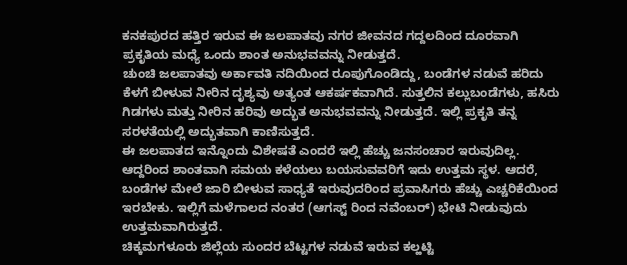ಕನಕಪುರದ ಹತ್ತಿರ ಇರುವ ಈ ಜಲಪಾತವು ನಗರ ಜೀವನದ ಗದ್ದಲದಿಂದ ದೂರವಾಗಿ ಪ್ರಕೃತಿಯ ಮಧ್ಯೆ ಒಂದು ಶಾಂತ ಅನುಭವವನ್ನು ನೀಡುತ್ತದೆ.
ಚುಂಚಿ ಜಲಪಾತವು ಅರ್ಕಾವತಿ ನದಿಯಿಂದ ರೂಪುಗೊಂಡಿದ್ದು, ಬಂಡೆಗಳ ನಡುವೆ ಹರಿದು ಕೆಳಗೆ ಬೀಳುವ ನೀರಿನ ದೃಶ್ಯವು ಅತ್ಯಂತ ಆಕರ್ಷಕವಾಗಿದೆ. ಸುತ್ತಲಿನ ಕಲ್ಲುಬಂಡೆಗಳು, ಹಸಿರು ಗಿಡಗಳು ಮತ್ತು ನೀರಿನ ಹರಿವು ಅದ್ಭುತ ಅನುಭವವನ್ನು ನೀಡುತ್ತದೆ. ಇಲ್ಲಿ ಪ್ರಕೃತಿ ತನ್ನ ಸರಳತೆಯಲ್ಲಿ ಅದ್ಭುತವಾಗಿ ಕಾಣಿಸುತ್ತದೆ.
ಈ ಜಲಪಾತದ ಇನ್ನೊಂದು ವಿಶೇಷತೆ ಎಂದರೆ ಇಲ್ಲಿ ಹೆಚ್ಚು ಜನಸಂಚಾರ ಇರುವುದಿಲ್ಲ. ಆದ್ದರಿಂದ ಶಾಂತವಾಗಿ ಸಮಯ ಕಳೆಯಲು ಬಯಸುವವರಿಗೆ ಇದು ಉತ್ತಮ ಸ್ಥಳ. ಆದರೆ, ಬಂಡೆಗಳ ಮೇಲೆ ಜಾರಿ ಬೀಳುವ ಸಾಧ್ಯತೆ ಇರುವುದರಿಂದ ಪ್ರವಾಸಿಗರು ಹೆಚ್ಚು ಎಚ್ಚರಿಕೆಯಿಂದ ಇರಬೇಕು. ಇಲ್ಲಿಗೆ ಮಳೆಗಾಲದ ನಂತರ (ಆಗಸ್ಟ್ ರಿಂದ ನವೆಂಬರ್) ಭೇಟಿ ನೀಡುವುದು ಉತ್ತಮವಾಗಿರುತ್ತದೆ.
ಚಿಕ್ಕಮಗಳೂರು ಜಿಲ್ಲೆಯ ಸುಂದರ ಬೆಟ್ಟಗಳ ನಡುವೆ ಇರುವ ಕಲ್ಹಟ್ಟಿ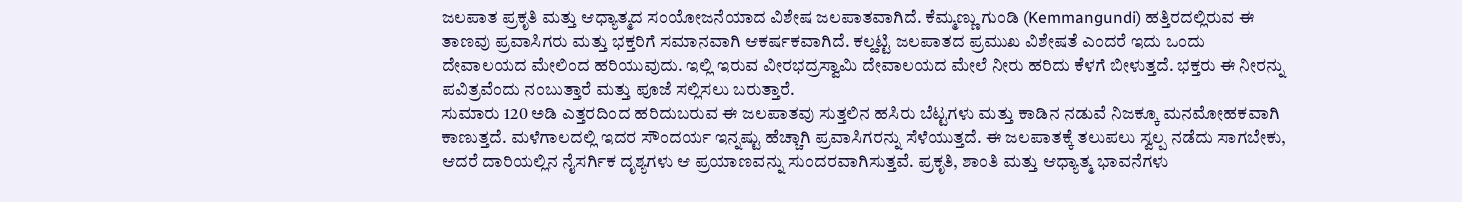ಜಲಪಾತ ಪ್ರಕೃತಿ ಮತ್ತು ಆಧ್ಯಾತ್ಮದ ಸಂಯೋಜನೆಯಾದ ವಿಶೇಷ ಜಲಪಾತವಾಗಿದೆ. ಕೆಮ್ಮಣ್ಣು ಗುಂಡಿ (Kemmangundi) ಹತ್ತಿರದಲ್ಲಿರುವ ಈ ತಾಣವು ಪ್ರವಾಸಿಗರು ಮತ್ತು ಭಕ್ತರಿಗೆ ಸಮಾನವಾಗಿ ಆಕರ್ಷಕವಾಗಿದೆ. ಕಲ್ಹಟ್ಟಿ ಜಲಪಾತದ ಪ್ರಮುಖ ವಿಶೇಷತೆ ಎಂದರೆ ಇದು ಒಂದು ದೇವಾಲಯದ ಮೇಲಿಂದ ಹರಿಯುವುದು. ಇಲ್ಲಿ ಇರುವ ವೀರಭದ್ರಸ್ವಾಮಿ ದೇವಾಲಯದ ಮೇಲೆ ನೀರು ಹರಿದು ಕೆಳಗೆ ಬೀಳುತ್ತದೆ. ಭಕ್ತರು ಈ ನೀರನ್ನು ಪವಿತ್ರವೆಂದು ನಂಬುತ್ತಾರೆ ಮತ್ತು ಪೂಜೆ ಸಲ್ಲಿಸಲು ಬರುತ್ತಾರೆ.
ಸುಮಾರು 120 ಅಡಿ ಎತ್ತರದಿಂದ ಹರಿದುಬರುವ ಈ ಜಲಪಾತವು ಸುತ್ತಲಿನ ಹಸಿರು ಬೆಟ್ಟಗಳು ಮತ್ತು ಕಾಡಿನ ನಡುವೆ ನಿಜಕ್ಕೂ ಮನಮೋಹಕವಾಗಿ ಕಾಣುತ್ತದೆ. ಮಳೆಗಾಲದಲ್ಲಿ ಇದರ ಸೌಂದರ್ಯ ಇನ್ನಷ್ಟು ಹೆಚ್ಚಾಗಿ ಪ್ರವಾಸಿಗರನ್ನು ಸೆಳೆಯುತ್ತದೆ. ಈ ಜಲಪಾತಕ್ಕೆ ತಲುಪಲು ಸ್ವಲ್ಪ ನಡೆದು ಸಾಗಬೇಕು, ಆದರೆ ದಾರಿಯಲ್ಲಿನ ನೈಸರ್ಗಿಕ ದೃಶ್ಯಗಳು ಆ ಪ್ರಯಾಣವನ್ನು ಸುಂದರವಾಗಿಸುತ್ತವೆ. ಪ್ರಕೃತಿ, ಶಾಂತಿ ಮತ್ತು ಆಧ್ಯಾತ್ಮ ಭಾವನೆಗಳು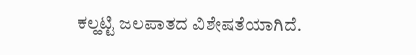ಕಲ್ಹಟ್ಟಿ ಜಲಪಾತದ ವಿಶೇಷತೆಯಾಗಿದೆ.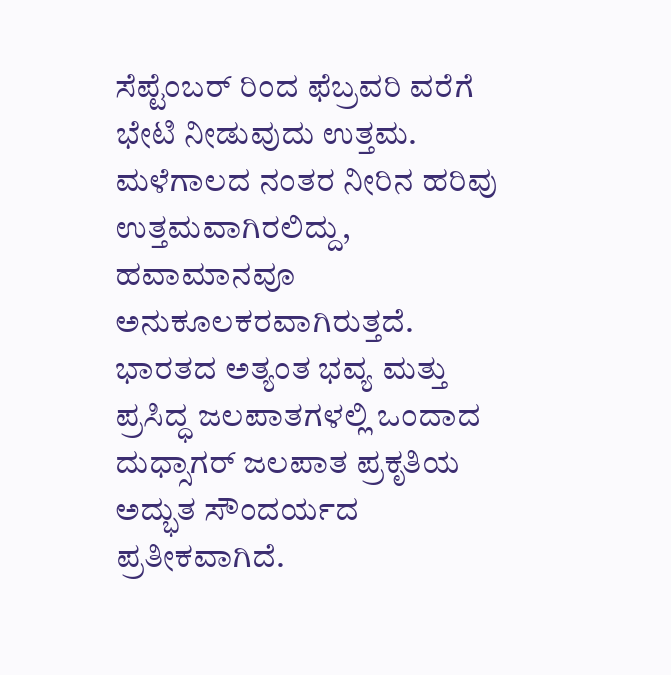ಸೆಪ್ಟೆಂಬರ್ ರಿಂದ ಫೆಬ್ರವರಿ ವರೆಗೆ ಭೇಟಿ ನೀಡುವುದು ಉತ್ತಮ. ಮಳೆಗಾಲದ ನಂತರ ನೀರಿನ ಹರಿವು ಉತ್ತಮವಾಗಿರಲಿದ್ದು, ಹವಾಮಾನವೂ ಅನುಕೂಲಕರವಾಗಿರುತ್ತದೆ.
ಭಾರತದ ಅತ್ಯಂತ ಭವ್ಯ ಮತ್ತು ಪ್ರಸಿದ್ಧ ಜಲಪಾತಗಳಲ್ಲಿ ಒಂದಾದ ದುಧ್ಸಾಗರ್ ಜಲಪಾತ ಪ್ರಕೃತಿಯ ಅದ್ಭುತ ಸೌಂದರ್ಯದ ಪ್ರತೀಕವಾಗಿದೆ.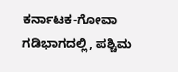ಕರ್ನಾಟಕ-ಗೋವಾ ಗಡಿಭಾಗದಲ್ಲಿ, ಪಶ್ಚಿಮ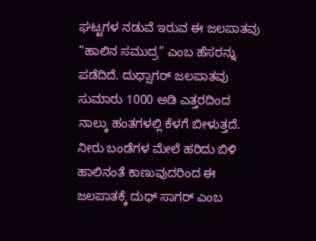ಘಟ್ಟಗಳ ನಡುವೆ ಇರುವ ಈ ಜಲಪಾತವು “ಹಾಲಿನ ಸಮುದ್ರ” ಎಂಬ ಹೆಸರನ್ನು ಪಡೆದಿದೆ. ದುಧ್ಸಾಗರ್ ಜಲಪಾತವು ಸುಮಾರು 1000 ಅಡಿ ಎತ್ತರದಿಂದ ನಾಲ್ಕು ಹಂತಗಳಲ್ಲಿ ಕೆಳಗೆ ಬೀಳುತ್ತದೆ. ನೀರು ಬಂಡೆಗಳ ಮೇಲೆ ಹರಿದು ಬಿಳಿ ಹಾಲಿನಂತೆ ಕಾಣುವುದರಿಂದ ಈ ಜಲಪಾತಕ್ಕೆ ದುಧ್ ಸಾಗರ್ ಎಂಬ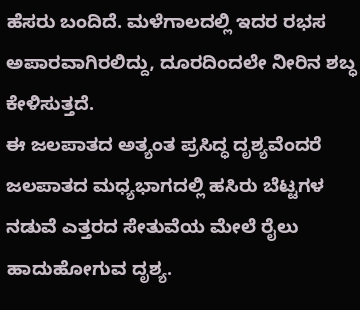ಹೆಸರು ಬಂದಿದೆ. ಮಳೆಗಾಲದಲ್ಲಿ ಇದರ ರಭಸ ಅಪಾರವಾಗಿರಲಿದ್ದು, ದೂರದಿಂದಲೇ ನೀರಿನ ಶಬ್ಧ ಕೇಳಿಸುತ್ತದೆ.
ಈ ಜಲಪಾತದ ಅತ್ಯಂತ ಪ್ರಸಿದ್ಧ ದೃಶ್ಯವೆಂದರೆ ಜಲಪಾತದ ಮಧ್ಯಭಾಗದಲ್ಲಿ ಹಸಿರು ಬೆಟ್ಟಗಳ ನಡುವೆ ಎತ್ತರದ ಸೇತುವೆಯ ಮೇಲೆ ರೈಲು ಹಾದುಹೋಗುವ ದೃಶ್ಯ.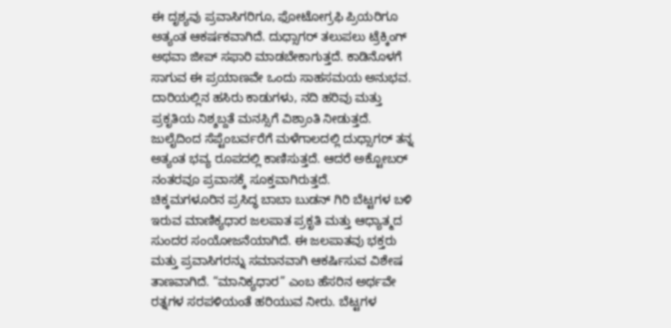ಈ ದೃಶ್ಯವು ಪ್ರವಾಸಿಗರಿಗೂ, ಫೋಟೋಗ್ರಫಿ ಪ್ರಿಯರಿಗೂ ಅತ್ಯಂತ ಆಕರ್ಷಕವಾಗಿದೆ. ದುಧ್ಸಾಗರ್ ತಲುಪಲು ಟ್ರೆಕ್ಕಿಂಗ್ ಅಥವಾ ಜೀಪ್ ಸಫಾರಿ ಮಾಡಬೇಕಾಗುತ್ತದೆ. ಕಾಡಿನೊಳಗೆ ಸಾಗುವ ಈ ಪ್ರಯಾಣವೇ ಒಂದು ಸಾಹಸಮಯ ಅನುಭವ. ದಾರಿಯಲ್ಲಿನ ಹಸಿರು ಕಾಡುಗಳು, ನದಿ ಹರಿವು ಮತ್ತು ಪ್ರಕೃತಿಯ ನಿಶ್ಶಬ್ದತೆ ಮನಸ್ಸಿಗೆ ವಿಶ್ರಾಂತಿ ನೀಡುತ್ತದೆ. ಜುಲೈದಿಂದ ಸೆಪ್ಟೆಂಬರ್ವರೆಗೆ ಮಳೆಗಾಲದಲ್ಲಿ ದುಧ್ಸಾಗರ್ ತನ್ನ ಅತ್ಯಂತ ಭವ್ಯ ರೂಪದಲ್ಲಿ ಕಾಣಿಸುತ್ತದೆ. ಆದರೆ ಅಕ್ಟೋಬರ್ ನಂತರವೂ ಪ್ರವಾಸಕ್ಕೆ ಸೂಕ್ತವಾಗಿರುತ್ತದೆ.
ಚಿಕ್ಕಮಗಳೂರಿನ ಪ್ರಸಿದ್ಧ ಬಾಬಾ ಬುಡನ್ ಗಿರಿ ಬೆಟ್ಟಗಳ ಬಳಿ ಇರುವ ಮಾಣಿಕ್ಯಧಾರ ಜಲಪಾತ ಪ್ರಕೃತಿ ಮತ್ತು ಆಧ್ಯಾತ್ಮದ ಸುಂದರ ಸಂಯೋಜನೆಯಾಗಿದೆ. ಈ ಜಲಪಾತವು ಭಕ್ತರು ಮತ್ತು ಪ್ರವಾಸಿಗರನ್ನು ಸಮಾನವಾಗಿ ಆಕರ್ಷಿಸುವ ವಿಶೇಷ ತಾಣವಾಗಿದೆ. “ಮಾನಿಕ್ಯಧಾರ” ಎಂಬ ಹೆಸರಿನ ಅರ್ಥವೇ ರತ್ನಗಳ ಸರಪಳಿಯಂತೆ ಹರಿಯುವ ನೀರು. ಬೆಟ್ಟಗಳ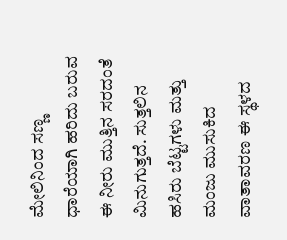ಮೇಲಿನಿಂದ ಸಣ್ಣ ಧಾರೆಯಾಗಿ ಹರಿದು ಬರುವ ಈ ನೀರು ಮುತ್ತಿನ ಸರದಂತೆ ಮಿನುಗುತ್ತದೆ. ಸುತ್ತಲಿನ ಹಸಿರು ಬೆಟ್ಟಗಳು ಮತ್ತು ಮಂಜು ಮುಸುಕಿದ ವಾತಾವರಣ ಈ ಸ್ಥಳದ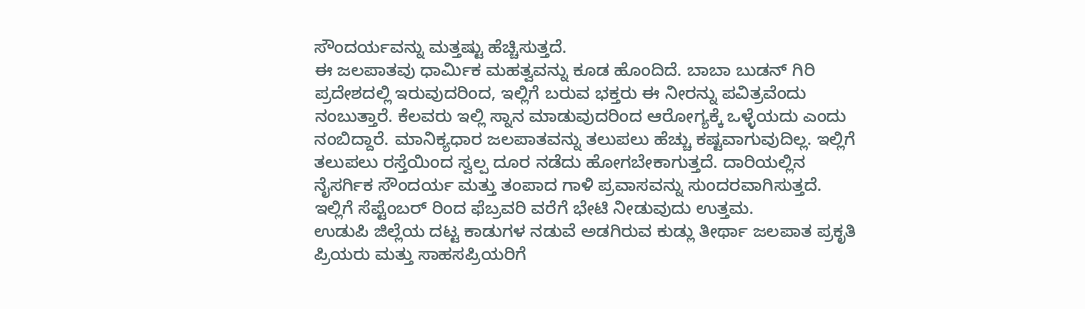ಸೌಂದರ್ಯವನ್ನು ಮತ್ತಷ್ಟು ಹೆಚ್ಚಿಸುತ್ತದೆ.
ಈ ಜಲಪಾತವು ಧಾರ್ಮಿಕ ಮಹತ್ವವನ್ನು ಕೂಡ ಹೊಂದಿದೆ. ಬಾಬಾ ಬುಡನ್ ಗಿರಿ ಪ್ರದೇಶದಲ್ಲಿ ಇರುವುದರಿಂದ, ಇಲ್ಲಿಗೆ ಬರುವ ಭಕ್ತರು ಈ ನೀರನ್ನು ಪವಿತ್ರವೆಂದು ನಂಬುತ್ತಾರೆ. ಕೆಲವರು ಇಲ್ಲಿ ಸ್ನಾನ ಮಾಡುವುದರಿಂದ ಆರೋಗ್ಯಕ್ಕೆ ಒಳ್ಳೆಯದು ಎಂದು ನಂಬಿದ್ದಾರೆ. ಮಾನಿಕ್ಯಧಾರ ಜಲಪಾತವನ್ನು ತಲುಪಲು ಹೆಚ್ಚು ಕಷ್ಟವಾಗುವುದಿಲ್ಲ. ಇಲ್ಲಿಗೆ ತಲುಪಲು ರಸ್ತೆಯಿಂದ ಸ್ವಲ್ಪ ದೂರ ನಡೆದು ಹೋಗಬೇಕಾಗುತ್ತದೆ. ದಾರಿಯಲ್ಲಿನ ನೈಸರ್ಗಿಕ ಸೌಂದರ್ಯ ಮತ್ತು ತಂಪಾದ ಗಾಳಿ ಪ್ರವಾಸವನ್ನು ಸುಂದರವಾಗಿಸುತ್ತದೆ. ಇಲ್ಲಿಗೆ ಸೆಪ್ಟೆಂಬರ್ ರಿಂದ ಫೆಬ್ರವರಿ ವರೆಗೆ ಭೇಟಿ ನೀಡುವುದು ಉತ್ತಮ.
ಉಡುಪಿ ಜಿಲ್ಲೆಯ ದಟ್ಟ ಕಾಡುಗಳ ನಡುವೆ ಅಡಗಿರುವ ಕುಡ್ಲು ತೀರ್ಥಾ ಜಲಪಾತ ಪ್ರಕೃತಿ ಪ್ರಿಯರು ಮತ್ತು ಸಾಹಸಪ್ರಿಯರಿಗೆ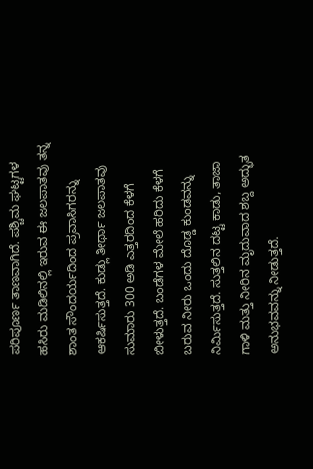ಪರಿಪೂರ್ಣ ತಾಣವಾಗಿದೆ. ಪಶ್ಚಿಮ ಘಟ್ಟಗಳ ಹಸಿರು ಮಡಿಲಿನಲ್ಲಿ ಇರುವ ಈ ಜಲಪಾತವು ತನ್ನ ಶಾಂತ ಸೌಂದರ್ಯದಿಂದ ಪ್ರವಾಸಿಗರನ್ನು ಆಕರ್ಷಿಸುತ್ತದೆ. ಕುಡ್ಲು ತೀರ್ಥಾ ಜಲಪಾತವು ಸುಮಾರು 300 ಅಡಿ ಎತ್ತರದಿಂದ ಕೆಳಗೆ ಬೀಳುತ್ತದೆ. ಬಂಡೆಗಳ ಮೇಲೆ ಹರಿದು ಕೆಳಗೆ ಬರುವ ನೀರು ಒಂದು ದೊಡ್ಡ ಕುಂಡವನ್ನು ನಿರ್ಮಿಸುತ್ತದೆ. ಸುತ್ತಲಿನ ದಟ್ಟ ಕಾಡು, ತಾಜಾ ಗಾಳಿ ಮತ್ತು ನೀರಿನ ಮೃದುವಾದ ಶಬ್ದ ಅದ್ಭುತ ಅನುಭವವನ್ನು ನೀಡುತ್ತದೆ.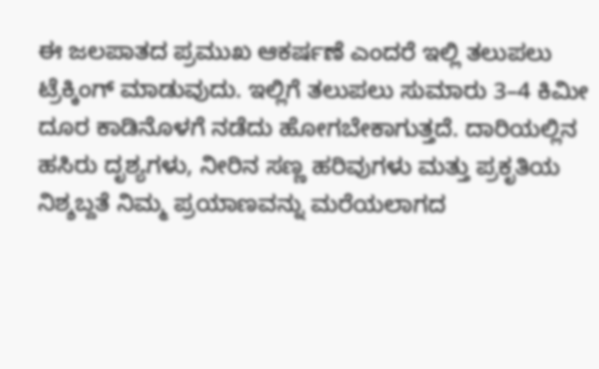ಈ ಜಲಪಾತದ ಪ್ರಮುಖ ಆಕರ್ಷಣೆ ಎಂದರೆ ಇಲ್ಲಿ ತಲುಪಲು ಟ್ರೆಕ್ಕಿಂಗ್ ಮಾಡುವುದು. ಇಲ್ಲಿಗೆ ತಲುಪಲು ಸುಮಾರು 3–4 ಕಿಮೀ ದೂರ ಕಾಡಿನೊಳಗೆ ನಡೆದು ಹೋಗಬೇಕಾಗುತ್ತದೆ. ದಾರಿಯಲ್ಲಿನ ಹಸಿರು ದೃಶ್ಯಗಳು, ನೀರಿನ ಸಣ್ಣ ಹರಿವುಗಳು ಮತ್ತು ಪ್ರಕೃತಿಯ ನಿಶ್ಶಬ್ದತೆ ನಿಮ್ಮ ಪ್ರಯಾಣವನ್ನು ಮರೆಯಲಾಗದ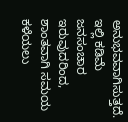ಅನುಭವವಾಗಿಸುತ್ತದೆ. ಇಲ್ಲಿ ಕಡಿಮೆ ಜನಸಂಚಾರ ಇರುವುದರಿಂದ, ಶಾಂತವಾಗಿ ಸಮಯ ಕಳೆಯಲು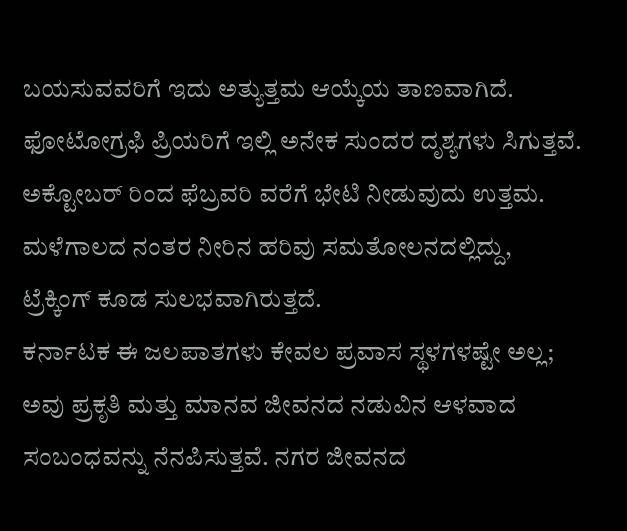ಬಯಸುವವರಿಗೆ ಇದು ಅತ್ಯುತ್ತಮ ಆಯ್ಕೆಯ ತಾಣವಾಗಿದೆ. ಫೋಟೋಗ್ರಫಿ ಪ್ರಿಯರಿಗೆ ಇಲ್ಲಿ ಅನೇಕ ಸುಂದರ ದೃಶ್ಯಗಳು ಸಿಗುತ್ತವೆ. ಅಕ್ಟೋಬರ್ ರಿಂದ ಫೆಬ್ರವರಿ ವರೆಗೆ ಭೇಟಿ ನೀಡುವುದು ಉತ್ತಮ. ಮಳೆಗಾಲದ ನಂತರ ನೀರಿನ ಹರಿವು ಸಮತೋಲನದಲ್ಲಿದ್ದು, ಟ್ರೆಕ್ಕಿಂಗ್ ಕೂಡ ಸುಲಭವಾಗಿರುತ್ತದೆ.
ಕರ್ನಾಟಕ ಈ ಜಲಪಾತಗಳು ಕೇವಲ ಪ್ರವಾಸ ಸ್ಥಳಗಳಷ್ಟೇ ಅಲ್ಲ; ಅವು ಪ್ರಕೃತಿ ಮತ್ತು ಮಾನವ ಜೀವನದ ನಡುವಿನ ಆಳವಾದ ಸಂಬಂಧವನ್ನು ನೆನಪಿಸುತ್ತವೆ. ನಗರ ಜೀವನದ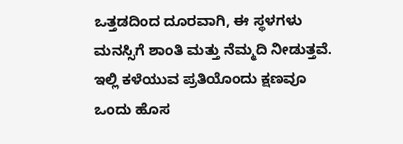ಒತ್ತಡದಿಂದ ದೂರವಾಗಿ, ಈ ಸ್ಥಳಗಳು ಮನಸ್ಸಿಗೆ ಶಾಂತಿ ಮತ್ತು ನೆಮ್ಮದಿ ನೀಡುತ್ತವೆ. ಇಲ್ಲಿ ಕಳೆಯುವ ಪ್ರತಿಯೊಂದು ಕ್ಷಣವೂ ಒಂದು ಹೊಸ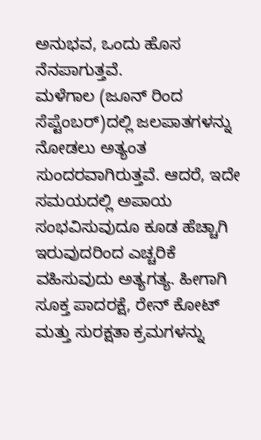ಅನುಭವ, ಒಂದು ಹೊಸ ನೆನಪಾಗುತ್ತವೆ.
ಮಳೆಗಾಲ (ಜೂನ್ ರಿಂದ ಸೆಪ್ಟೆಂಬರ್)ದಲ್ಲಿ ಜಲಪಾತಗಳನ್ನು ನೋಡಲು ಅತ್ಯಂತ ಸುಂದರವಾಗಿರುತ್ತವೆ. ಆದರೆ, ಇದೇ ಸಮಯದಲ್ಲಿ ಅಪಾಯ ಸಂಭವಿಸುವುದೂ ಕೂಡ ಹೆಚ್ಚಾಗಿ ಇರುವುದರಿಂದ ಎಚ್ಚರಿಕೆ ವಹಿಸುವುದು ಅತ್ಯಗತ್ಯ. ಹೀಗಾಗಿ ಸೂಕ್ತ ಪಾದರಕ್ಷೆ, ರೇನ್ ಕೋಟ್ ಮತ್ತು ಸುರಕ್ಷತಾ ಕ್ರಮಗಳನ್ನು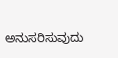ಅನುಸರಿಸುವುದು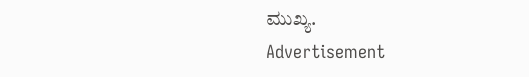ಮುಖ್ಯ.
Advertisement